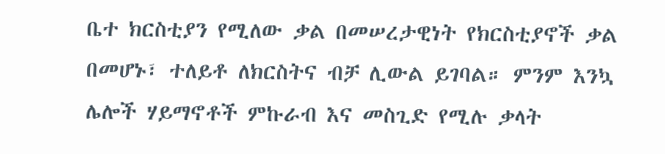ቤተ ክርስቲያን የሚለው ቃል በመሠረታዊነት የክርስቲያኖች ቃል በመሆኑ፣ ተለይቶ ለክርስትና ብቻ ሊውል ይገባል። ምንም እንኳ ሌሎች ሃይማኖቶች ምኩራብ እና መስጊድ የሚሉ ቃላት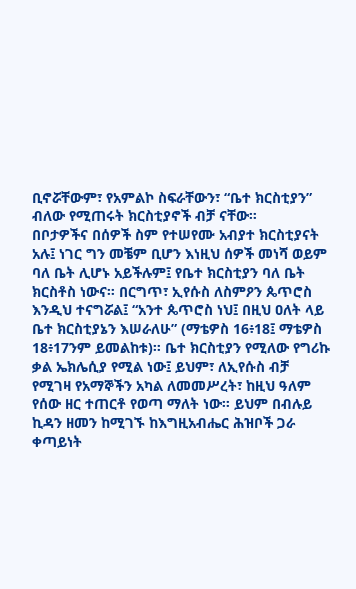ቢኖሯቸውም፣ የአምልኮ ስፍራቸውን፣ “ቤተ ክርስቲያን” ብለው የሚጠሩት ክርስቲያኖች ብቻ ናቸው።
በቦታዎችና በሰዎች ስም የተሠየሙ አብያተ ክርስቲያናት አሉ፤ ነገር ግን መቼም ቢሆን እነዚህ ሰዎች መነሻ ወይም ባለ ቤት ሊሆኑ አይችሉም፤ የቤተ ክርስቲያን ባለ ቤት ክርስቶስ ነውና። በርግጥ፣ ኢየሱስ ለስምዖን ጴጥሮስ እንዲህ ተናግሯል፤ “አንተ ጴጥሮስ ነህ፤ በዚህ ዐለት ላይ ቤተ ክርስቲያኔን እሠራለሁ” (ማቴዎስ 16፥18፤ ማቴዎስ 18፥17ንም ይመልከቱ)። ቤተ ክርስቲያን የሚለው የግሪኩ ቃል ኤክሌሲያ የሚል ነው፤ ይህም፣ ለኢየሱስ ብቻ የሚገዛ የአማኞችን አካል ለመመሥረት፣ ከዚህ ዓለም የሰው ዘር ተጠርቶ የወጣ ማለት ነው። ይህም በብሉይ ኪዳን ዘመን ከሚገኙ ከእግዚአብሔር ሕዝቦች ጋራ ቀጣይነት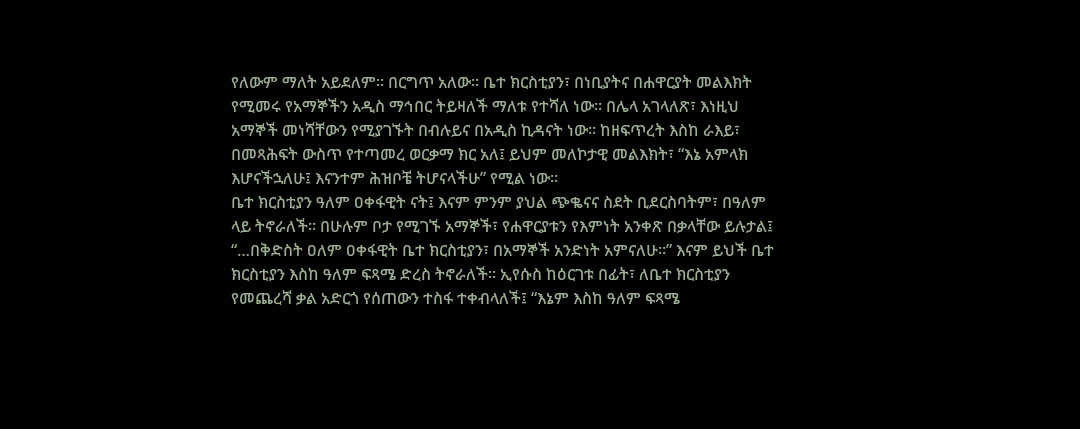የለውም ማለት አይደለም። በርግጥ አለው። ቤተ ክርስቲያን፣ በነቢያትና በሐዋርያት መልእክት የሚመሩ የአማኞችን አዲስ ማኅበር ትይዛለች ማለቱ የተሻለ ነው። በሌላ አገላለጽ፣ እነዚህ አማኞች መነሻቸውን የሚያገኙት በብሉይና በአዲስ ኪዳናት ነው። ከዘፍጥረት እስከ ራእይ፣ በመጻሕፍት ውስጥ የተጣመረ ወርቃማ ክር አለ፤ ይህም መለኮታዊ መልእክት፣ “እኔ አምላክ እሆናችኋለሁ፤ እናንተም ሕዝቦቼ ትሆናላችሁ” የሚል ነው።
ቤተ ክርስቲያን ዓለም ዐቀፋዊት ናት፤ እናም ምንም ያህል ጭቈናና ስደት ቢደርስባትም፣ በዓለም ላይ ትኖራለች። በሁሉም ቦታ የሚገኙ አማኞች፣ የሐዋርያቱን የእምነት አንቀጽ በቃላቸው ይሉታል፤ “…በቅድስት ዐለም ዐቀፋዊት ቤተ ክርስቲያን፣ በአማኞች አንድነት አምናለሁ።” እናም ይህች ቤተ ክርስቲያን እስከ ዓለም ፍጻሜ ድረስ ትኖራለች። ኢየሱስ ከዕርገቱ በፊት፣ ለቤተ ክርስቲያን የመጨረሻ ቃል አድርጎ የሰጠውን ተስፋ ተቀብላለች፤ “እኔም እስከ ዓለም ፍጻሜ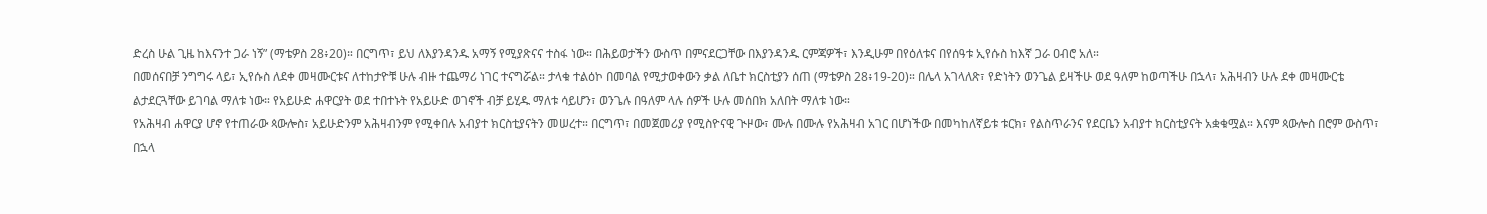ድረስ ሁል ጊዜ ከእናንተ ጋራ ነኝ” (ማቴዎስ 28፥20)። በርግጥ፣ ይህ ለእያንዳንዱ አማኝ የሚያጽናና ተስፋ ነው። በሕይወታችን ውስጥ በምናደርጋቸው በእያንዳንዱ ርምጃዎች፣ እንዲሁም በየዕለቱና በየሰዓቱ ኢየሱስ ከእኛ ጋራ ዐብሮ አለ።
በመሰናበቻ ንግግሩ ላይ፣ ኢየሱስ ለደቀ መዛሙርቱና ለተከታዮቹ ሁሉ ብዙ ተጨማሪ ነገር ተናግሯል። ታላቁ ተልዕኮ በመባል የሚታወቀውን ቃል ለቤተ ክርስቲያን ሰጠ (ማቴዎስ 28፥19-20)። በሌላ አገላለጽ፣ የድነትን ወንጌል ይዛችሁ ወደ ዓለም ከወጣችሁ በኋላ፣ አሕዛብን ሁሉ ደቀ መዛሙርቴ ልታደርጓቸው ይገባል ማለቱ ነው። የአይሁድ ሐዋርያት ወደ ተበተኑት የአይሁድ ወገኖች ብቻ ይሂዱ ማለቱ ሳይሆን፣ ወንጌሉ በዓለም ላሉ ሰዎች ሁሉ መሰበክ አለበት ማለቱ ነው።
የአሕዛብ ሐዋርያ ሆኖ የተጠራው ጳውሎስ፣ አይሁድንም አሕዛብንም የሚቀበሉ አብያተ ክርስቲያናትን መሠረተ። በርግጥ፣ በመጀመሪያ የሚስዮናዊ ጒዞው፣ ሙሉ በሙሉ የአሕዛብ አገር በሆነችው በመካከለኛይቱ ቱርክ፣ የልስጥራንና የደርቤን አብያተ ክርስቲያናት አቋቁሟል። እናም ጳውሎስ በሮም ውስጥ፣ በኋላ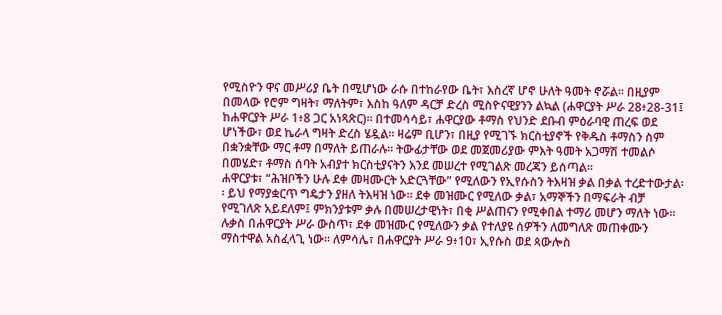የሚስዮን ዋና መሥሪያ ቤት በሚሆነው ራሱ በተከራየው ቤት፣ እስረኛ ሆኖ ሁለት ዓመት ኖሯል፡፡ በዚያም በመላው የሮም ግዛት፣ ማለትም፣ እስከ ዓለም ዳርቻ ድረስ ሚስዮናዊያንን ልኳል (ሐዋርያት ሥራ 28፥28-31፤ ከሐዋርያት ሥራ 1፥8 ጋር አነጻጽር)። በተመሳሳይ፣ ሐዋርያው ቶማስ የህንድ ደቡብ ምዕራባዊ ጠረፍ ወደ ሆነችው፣ ወደ ኬራላ ግዛት ድረስ ሄዷል። ዛሬም ቢሆን፣ በዚያ የሚገኙ ክርስቲያኖች የቅዱስ ቶማስን ስም በቋንቋቸው ማር ቶማ በማለት ይጠራሉ። ትውፊታቸው ወደ መጀመሪያው ምእት ዓመት አጋማሽ ተመልሶ በመሄድ፣ ቶማስ ሰባት አብያተ ክርስቲያናትን እንደ መሠረተ የሚገልጽ መረጃን ይሰጣል።
ሐዋርያቱ፣ “ሕዝቦችን ሁሉ ደቀ መዛሙርት አድርጓቸው” የሚለውን የኢየሱስን ትእዛዝ ቃል በቃል ተረድተውታል፡፡ ይህ የማያቋርጥ ግዴታን ያዘለ ትእዛዝ ነው። ደቀ መዝሙር የሚለው ቃል፣ አማኞችን በማፍራት ብቻ የሚገለጽ አይደለም፤ ምክንያቱም ቃሉ በመሠረታዊነት፣ በቂ ሥልጠናን የሚቀበል ተማሪ መሆን ማለት ነው። ሉቃስ በሐዋርያት ሥራ ውስጥ፣ ደቀ መዝሙር የሚለውን ቃል የተለያዩ ሰዎችን ለመግለጽ መጠቀሙን ማስተዋል አስፈላጊ ነው፡፡ ለምሳሌ፣ በሐዋርያት ሥራ 9፥10፣ ኢየሱስ ወደ ጳውሎስ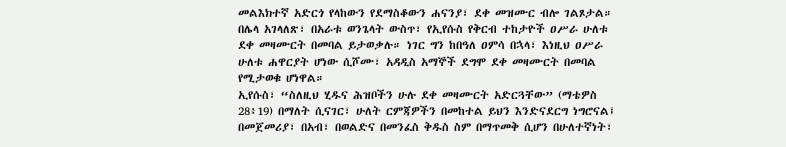መልእክተኛ አድርጎ የላከውን የደማስቆውን ሐናንያ፣ ደቀ መዝሙር ብሎ ገልጾታል። በሌላ አገላለጽ፣ በአራቱ ወንጌላት ውስጥ፣ የኢየሱስ የቅርብ ተከታዮች ዐሥራ ሁለቱ ደቀ መዛሙርት በመባል ይታወቃሉ። ነገር ግን ከበዓለ ዐምሳ በኋላ፣ እነዚህ ዐሥራ ሁለቱ ሐዋርያት ሆነው ሲሾሙ፣ አዳዲስ አማኞች ደግሞ ደቀ መዛሙርት በመባል የሚታወቁ ሆነዋል።
ኢየሱስ፣ “ስለዚህ ሂዱና ሕዝቦችን ሁሉ ደቀ መዛሙርት አድርጓቸው” (ማቴዎስ 28፥19) በማለት ሲናገር፣ ሁለት ርምጃዎችን በመከተል ይህን እንድናደርግ ነግሮናል፤ በመጀመሪያ፣ በአብ፣ በወልድና በመንፈስ ቅዱስ ስም በማጥመቅ ሲሆን በሁለተኛነት፣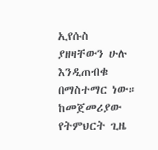ኢየሱስ ያዘዛቸውን ሁሉ እንዲጠብቁ በማስተማር ነው። ከመጀመሪያው የትምህርት ጊዜ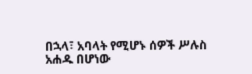በኋላ፣ አባላት የሚሆኑ ሰዎች ሥሉስ አሐዱ በሆነው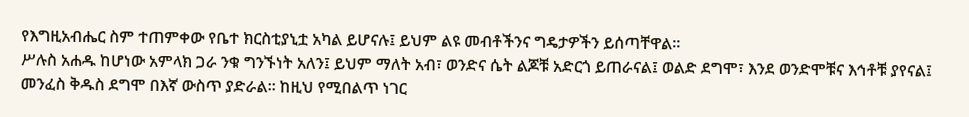የእግዚአብሔር ስም ተጠምቀው የቤተ ክርስቲያኒቷ አካል ይሆናሉ፤ ይህም ልዩ መብቶችንና ግዴታዎችን ይሰጣቸዋል።
ሥሉስ አሐዱ ከሆነው አምላክ ጋራ ንቁ ግንኙነት አለን፤ ይህም ማለት አብ፣ ወንድና ሴት ልጆቹ አድርጎ ይጠራናል፤ ወልድ ደግሞ፣ እንደ ወንድሞቹና እኅቶቹ ያየናል፤ መንፈስ ቅዱስ ደግሞ በእኛ ውስጥ ያድራል። ከዚህ የሚበልጥ ነገር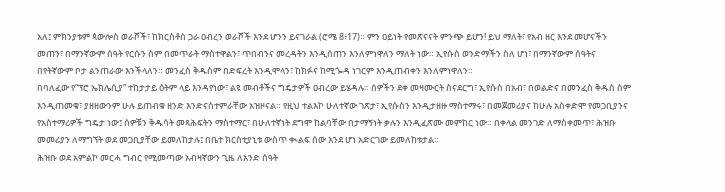አለ፤ ምክንያቱም ጳውሎስ ወራሾች፣ ከክርስቶስ ጋራ ዐብረን ወራሾች እንደ ሆንን ይናገራል (ሮሜ 8፥17)። ምን ዐይነት የመጽናናት ምንጭ ይሆን! ይህ ማለት፣ የአብ ዘር እንደ መሆናችን መጠን፣ በማንኛውም ሰዓት የርሱን ስም በመጥራት ማስተዋልን፣ ጥበብንና መረዳትን እንዲሰጠን እንለምነዋለን ማለት ነው። ኢየሱስ ወንድማችን ስለ ሆነ፣ በማንኛውም ሰዓትና በየትኛውም ቦታ ልንጠራው እንችላለን። መንፈስ ቅዱስም በድፍረት እንዲሞላን፣ ከክፉና ከሚጐዳ ነገርም እንዲጠብቀን እንለምነዋለን።
በባለፈው የ“ፕሮ ኤክሌሲያ” ተከታታይ ዕትም ላይ እንዳየነው፣ ልዩ መብቶችና ግዴታዎች ዐብረው ይሄዳሉ። ሰዎችን ደቀ መዛሙርት ስናደርግ፣ ኢየሱስ በአብ፣ በወልድና በመንፈስ ቅዱስ ስም እንዲጠመቁ፣ ያዘዘውንም ሁሉ ይጠብቁ ዘንድ እንድናስተምራቸው አዝዞናል። የዚህ ተልእኮ ሁለተኛው ገጽታ፣ ኢየሱስን እንዲታዘዙ ማስተማሩ፣ በመጀመሪያና ከሁሉ አስቀድሞ የመጋቢያንና የአስተማሪዎች ግዴታ ነው፤ ሰዎቹን ቅዱሳት መጻሕፍትን ማስተማር፣ በሁለተኛነት ደግሞ ከልባቸው በታማኝነት ቃሉን እንዲፈጽሙ መምከር ነው። በቀላል መንገድ ለማስቀመጥ፣ ሕዝቡ መመሪያን ለማግኘት ወደ መጋቢያቸው ይመለከታሉ፤ በቤተ ክርስቲያኒቱ ውስጥ ቊልፍ ሰው እንደ ሆነ አድርገው ይመለከቱታል።
ሕዝቡ ወደ አምልኮ መርሓ ግብር የሚመጣው አብዛኛውን ጊዜ ለአንድ ሰዓት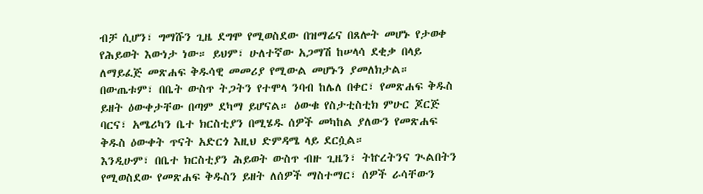ብቻ ሲሆን፣ ግማሹን ጊዜ ደግሞ የሚወስደው በዝማሬና በጸሎት መሆኑ የታወቀ የሕይወት እውነታ ነው። ይህም፣ ሁለተኛው አጋማሽ ከሠላሳ ደቂቃ በላይ ለማይፈጅ መጽሐፍ ቅዱሳዊ መመሪያ የሚውል መሆኑን ያመለክታል። በውጤቱም፣ በቤት ውስጥ ትጋትን የተሞላ ንባብ ከሌለ በቀር፣ የመጽሐፍ ቅዱስ ይዘት ዕውቀታቸው በጣም ደካማ ይሆናል። ዕውቁ የስታቲስቲክ ምሁር ጆርጅ ባርና፣ አሜሪካን ቤተ ክርስቲያን በሚሄዱ ሰዎች መካከል ያለውን የመጽሐፍ ቅዱስ ዕውቀት ጥናት አድርጎ እዚህ ድምዳሜ ላይ ደርሷል።
እንዲሁም፣ በቤተ ክርስቲያን ሕይወት ውስጥ ብዙ ጊዜን፣ ትኵረትንና ጒልበትን የሚወስደው የመጽሐፍ ቅዱስን ይዘት ለሰዎች ማስተማር፣ ሰዎች ራሳቸውን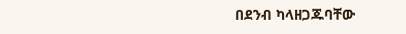በደንብ ካላዘጋጁባቸው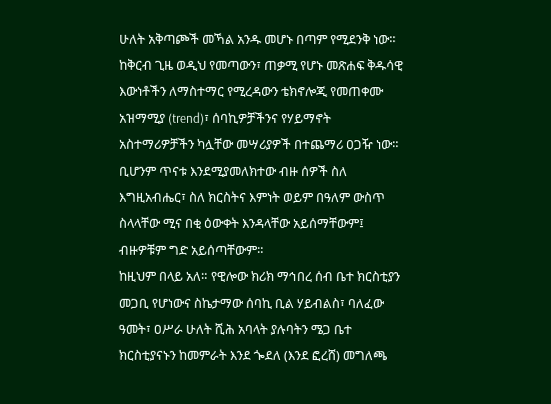ሁለት አቅጣጮች መኻል አንዱ መሆኑ በጣም የሚደንቅ ነው። ከቅርብ ጊዜ ወዲህ የመጣውን፣ ጠቃሚ የሆኑ መጽሐፍ ቅዱሳዊ እውነቶችን ለማስተማር የሚረዳውን ቴክኖሎጂ የመጠቀሙ አዝማሚያ (trend)፣ ሰባኪዎቻችንና የሃይማኖት አስተማሪዎቻችን ካሏቸው መሣሪያዎች በተጨማሪ ዐጋዥ ነው። ቢሆንም ጥናቱ እንደሚያመለክተው ብዙ ሰዎች ስለ እግዚአብሔር፣ ስለ ክርስትና እምነት ወይም በዓለም ውስጥ ስላላቸው ሚና በቂ ዕውቀት እንዳላቸው አይሰማቸውም፤ ብዙዎቹም ግድ አይሰጣቸውም።
ከዚህም በላይ አለ። የዊሎው ክሪክ ማኅበረ ሰብ ቤተ ክርስቲያን መጋቢ የሆነውና ስኬታማው ሰባኪ ቢል ሃይብልስ፣ ባለፈው ዓመት፣ ዐሥራ ሁለት ሺሕ አባላት ያሉባትን ሜጋ ቤተ ክርስቲያናኑን ከመምራት እንደ ጐደለ (እንደ ፎረሸ) መግለጫ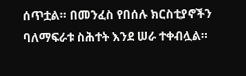ሰጥቷል። በመንፈስ የበሰሉ ክርስቲያኖችን ባለማፍራቱ ስሕተት እንደ ሠራ ተቀብሏል።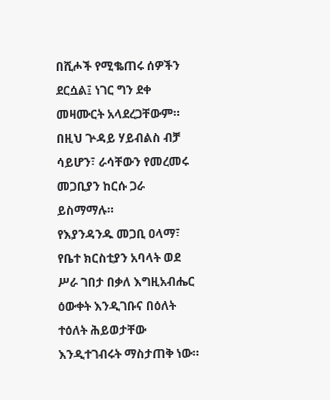በሺሖች የሚቈጠሩ ሰዎችን ደርሷል፤ ነገር ግን ደቀ መዛሙርት አላደረጋቸውም። በዚህ ጕዳይ ሃይብልስ ብቻ ሳይሆን፣ ራሳቸውን የመረመሩ መጋቢያን ከርሱ ጋራ ይስማማሉ።
የእያንዳንዱ መጋቢ ዐላማ፣ የቤተ ክርስቲያን አባላት ወደ ሥራ ገበታ በቃለ እግዚአብሔር ዕውቀት እንዲገቡና በዕለት ተዕለት ሕይወታቸው እንዲተገብሩት ማስታጠቅ ነው።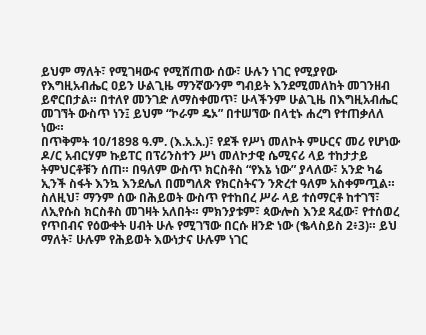ይህም ማለት፣ የሚገዛውና የሚሸጠው ሰው፣ ሁሉን ነገር የሚያየው የእግዚአብሔር ዐይን ሁልጊዜ ማንኛውንም ግብይት እንደሚመለከት መገንዘብ ይኖርበታል። በተለየ መንገድ ለማስቀመጥ፣ ሁላችንም ሁልጊዜ በእግዚአብሔር መገኘት ውስጥ ነን፤ ይህም “ኮራም ዴኦ” በተሠኘው በላቲኑ ሐረግ የተጠቃለለ ነው።
በጥቅምት 10/1898 ዓ.ም. (እ.አ.አ.)፣ የደች የሥነ መለኮት ምሁርና መሪ የሆነው ዶ/ር አብርሃም ኩይፐር በፕሪንስተን ሥነ መለኮታዊ ሴሚናሪ ላይ ተከታታይ ትምህርቶቹን ሰጠ። በዓለም ውስጥ ክርስቶስ “የእኔ ነው” ያላለው፣ አንድ ካሬ ኢንች ስፋት እንኳ እንደሌለ በመግለጽ የክርስትናን ንጽረተ ዓለም አስቀምጧል። ስለዚህ፣ ማንም ሰው በሕይወት ውስጥ የተከበረ ሥራ ላይ ተሰማርቶ ከተገኘ፣ ለኢየሱስ ክርስቶስ መገዛት አለበት። ምክንያቱም፣ ጳውሎስ እንደ ጻፈው፣ የተሰወረ የጥበብና የዕውቀት ሀብት ሁሉ የሚገኘው በርሱ ዘንድ ነው (ቈላስይስ 2፥3)። ይህ ማለት፣ ሁሉም የሕይወት እውነታና ሁሉም ነገር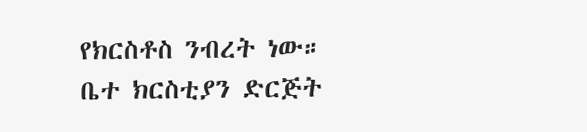የክርስቶስ ንብረት ነው።
ቤተ ክርስቲያን ድርጅት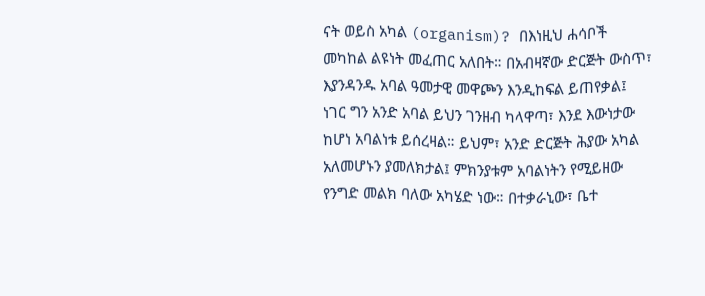ናት ወይስ አካል (organism)? በእነዚህ ሐሳቦች መካከል ልዩነት መፈጠር አለበት። በአብዛኛው ድርጅት ውስጥ፣ እያንዳንዱ አባል ዓመታዊ መዋጮን እንዲከፍል ይጠየቃል፤ ነገር ግን አንድ አባል ይህን ገንዘብ ካላዋጣ፣ እንደ እውነታው ከሆነ አባልነቱ ይሰረዛል። ይህም፣ አንድ ድርጅት ሕያው አካል አለመሆኑን ያመለክታል፤ ምክንያቱም አባልነትን የሚይዘው የንግድ መልክ ባለው አካሄድ ነው። በተቃራኒው፣ ቤተ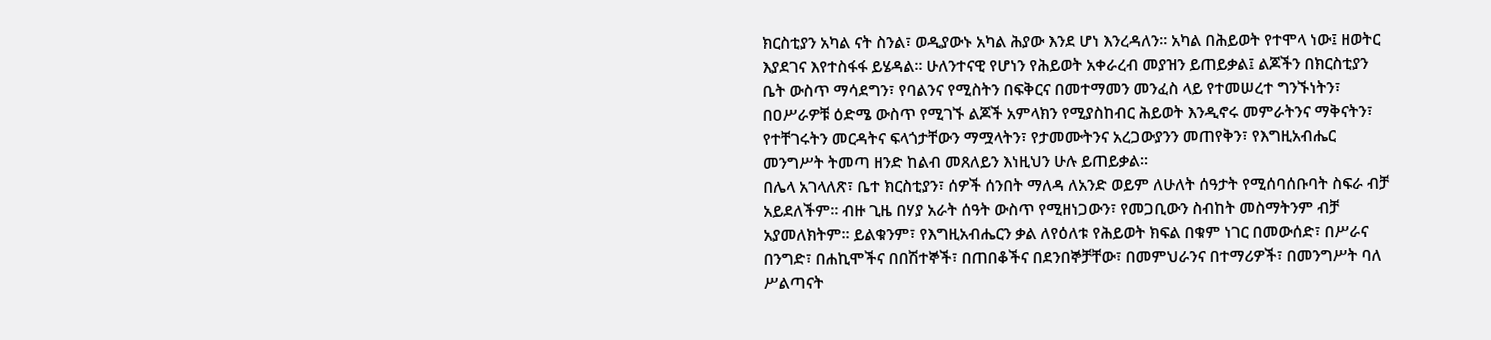ክርስቲያን አካል ናት ስንል፣ ወዲያውኑ አካል ሕያው እንደ ሆነ እንረዳለን። አካል በሕይወት የተሞላ ነው፤ ዘወትር እያደገና እየተስፋፋ ይሄዳል። ሁለንተናዊ የሆነን የሕይወት አቀራረብ መያዝን ይጠይቃል፤ ልጆችን በክርስቲያን ቤት ውስጥ ማሳደግን፣ የባልንና የሚስትን በፍቅርና በመተማመን መንፈስ ላይ የተመሠረተ ግንኙነትን፣ በዐሥራዎቹ ዕድሜ ውስጥ የሚገኙ ልጆች አምላክን የሚያስከብር ሕይወት እንዲኖሩ መምራትንና ማቅናትን፣ የተቸገሩትን መርዳትና ፍላጎታቸውን ማሟላትን፣ የታመሙትንና አረጋውያንን መጠየቅን፣ የእግዚአብሔር መንግሥት ትመጣ ዘንድ ከልብ መጸለይን እነዚህን ሁሉ ይጠይቃል።
በሌላ አገላለጽ፣ ቤተ ክርስቲያን፣ ሰዎች ሰንበት ማለዳ ለአንድ ወይም ለሁለት ሰዓታት የሚሰባሰቡባት ስፍራ ብቻ አይደለችም። ብዙ ጊዜ በሃያ አራት ሰዓት ውስጥ የሚዘነጋውን፣ የመጋቢውን ስብከት መስማትንም ብቻ አያመለክትም። ይልቁንም፣ የእግዚአብሔርን ቃል ለየዕለቱ የሕይወት ክፍል በቁም ነገር በመውሰድ፣ በሥራና በንግድ፣ በሐኪሞችና በበሽተኞች፣ በጠበቆችና በደንበኞቻቸው፣ በመምህራንና በተማሪዎች፣ በመንግሥት ባለ ሥልጣናት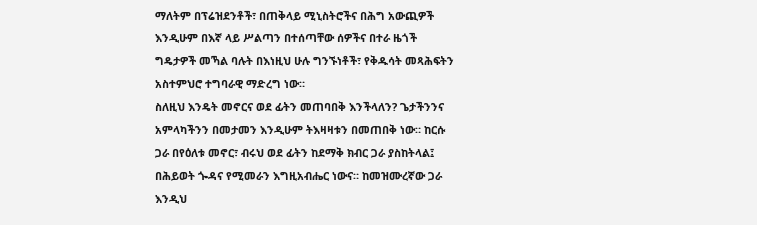ማለትም በፕሬዝደንቶች፣ በጠቅላይ ሚኒስትሮችና በሕግ አውጪዎች እንዲሁም በእኛ ላይ ሥልጣን በተሰጣቸው ሰዎችና በተራ ዜጎች ግዴታዎች መኻል ባሉት በእነዚህ ሁሉ ግንኙነቶች፣ የቅዱሳት መጻሕፍትን አስተምህሮ ተግባራዊ ማድረግ ነው።
ስለዚህ እንዴት መኖርና ወደ ፊትን መጠባበቅ እንችላለን? ጌታችንንና አምላካችንን በመታመን እንዲሁም ትእዛዛቱን በመጠበቅ ነው። ከርሱ ጋራ በየዕለቱ መኖር፣ ብሩህ ወደ ፊትን ከደማቅ ክብር ጋራ ያስከትላል፤ በሕይወት ጐዳና የሚመራን እግዚአብሔር ነውና። ከመዝሙረኛው ጋራ እንዲህ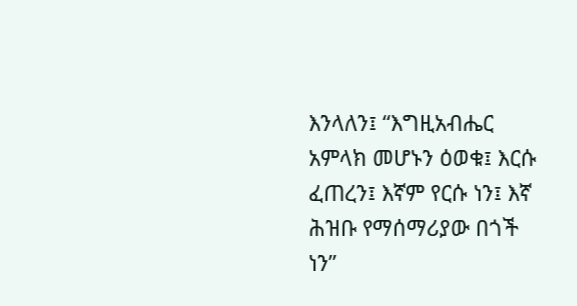እንላለን፤ “እግዚአብሔር አምላክ መሆኑን ዕወቁ፤ እርሱ ፈጠረን፤ እኛም የርሱ ነን፤ እኛ ሕዝቡ የማሰማሪያው በጎች ነን”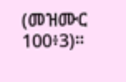(መዝሙር 100፥3)።